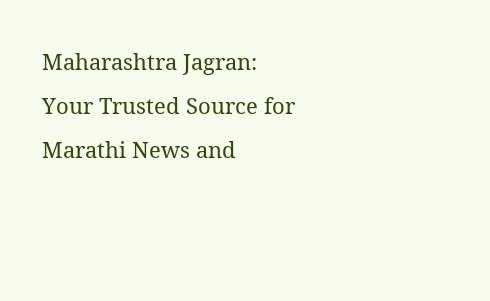Maharashtra Jagran: Your Trusted Source for Marathi News and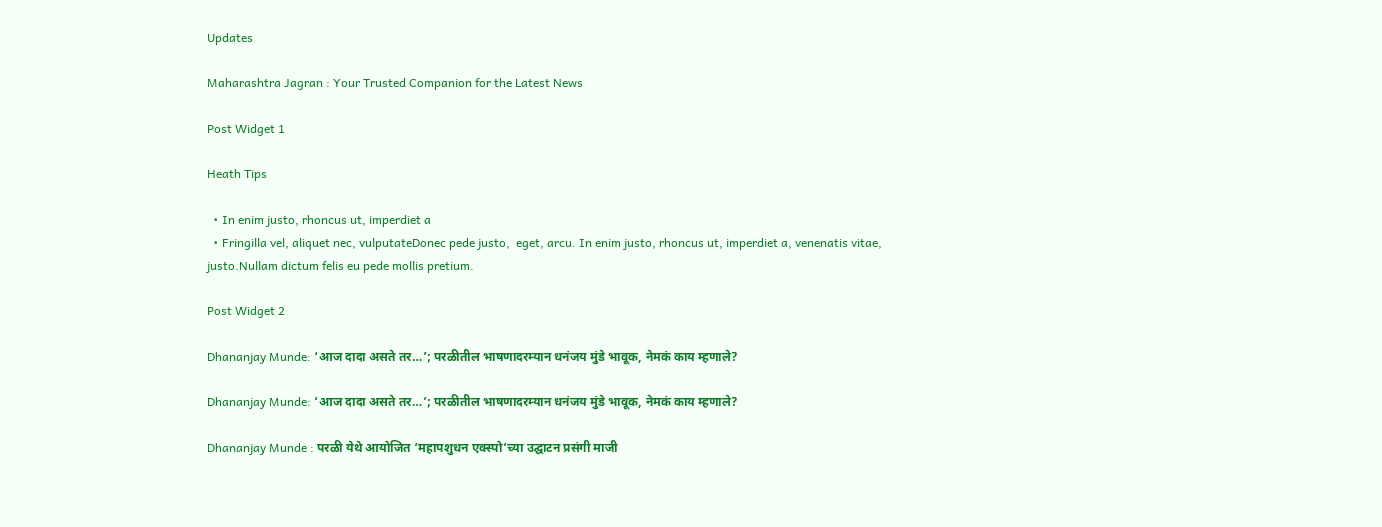Updates

Maharashtra Jagran : Your Trusted Companion for the Latest News

Post Widget 1

Heath Tips

  • In enim justo, rhoncus ut, imperdiet a
  • Fringilla vel, aliquet nec, vulputateDonec pede justo,  eget, arcu. In enim justo, rhoncus ut, imperdiet a, venenatis vitae, justo.Nullam dictum felis eu pede mollis pretium.

Post Widget 2

Dhananjay Munde: ‘आज दादा असते तर…’; परळीतील भाषणादरम्यान धनंजय मुंडे भावूक, नेमकं काय म्हणाले?

Dhananjay Munde: ‘आज दादा असते तर…’; परळीतील भाषणादरम्यान धनंजय मुंडे भावूक, नेमकं काय म्हणाले?

Dhananjay Munde : परळी येथे आयोजित ‘महापशुधन एक्स्पो’च्या उद्घाटन प्रसंगी माजी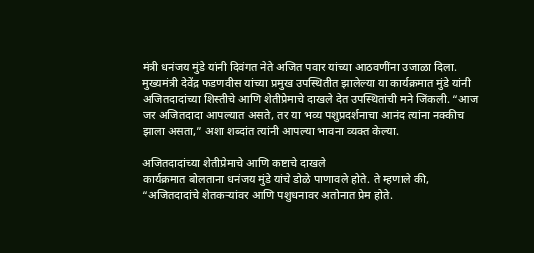मंत्री धनंजय मुंडे यांनी दिवंगत नेते अजित पवार यांच्या आठवणींना उजाळा दिला. मुख्यमंत्री देवेंद्र फडणवीस यांच्या प्रमुख उपस्थितीत झालेल्या या कार्यक्रमात मुंडे यांनी अजितदादांच्या शिस्तीचे आणि शेतीप्रेमाचे दाखले देत उपस्थितांची मने जिंकली. “आज जर अजितदादा आपल्यात असते, तर या भव्य पशुप्रदर्शनाचा आनंद त्यांना नक्कीच झाला असता,” अशा शब्दांत त्यांनी आपल्या भावना व्यक्त केल्या.

अजितदादांच्या शेतीप्रेमाचे आणि कष्टाचे दाखले
कार्यक्रमात बोलताना धनंजय मुंडे यांचे डोळे पाणावले होते. ते म्हणाले की, “अजितदादांचे शेतकऱ्यांवर आणि पशुधनावर अतोनात प्रेम होते.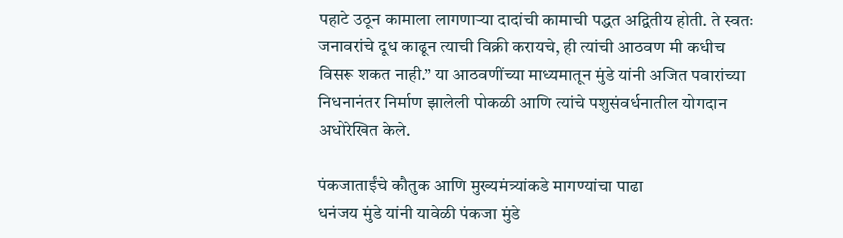पहाटे उठून कामाला लागणाऱ्या दादांची कामाची पद्धत अद्वितीय होती. ते स्वतः जनावरांचे दूध काढून त्याची विक्री करायचे, ही त्यांची आठवण मी कधीच विसरू शकत नाही.” या आठवणींच्या माध्यमातून मुंडे यांनी अजित पवारांच्या निधनानंतर निर्माण झालेली पोकळी आणि त्यांचे पशुसंवर्धनातील योगदान अधोरेखित केले.

पंकजाताईंचे कौतुक आणि मुख्यमंत्र्यांकडे मागण्यांचा पाढा
धनंजय मुंडे यांनी यावेळी पंकजा मुंडे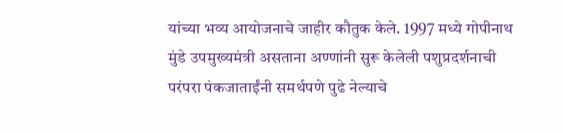यांच्या भव्य आयोजनाचे जाहीर कौतुक केले. 1997 मध्ये गोपीनाथ मुंडे उपमुख्यमंत्री असताना अण्णांनी सुरू केलेली पशुप्रदर्शनाची परंपरा पंकजाताईंनी समर्थपणे पुढे नेल्याचे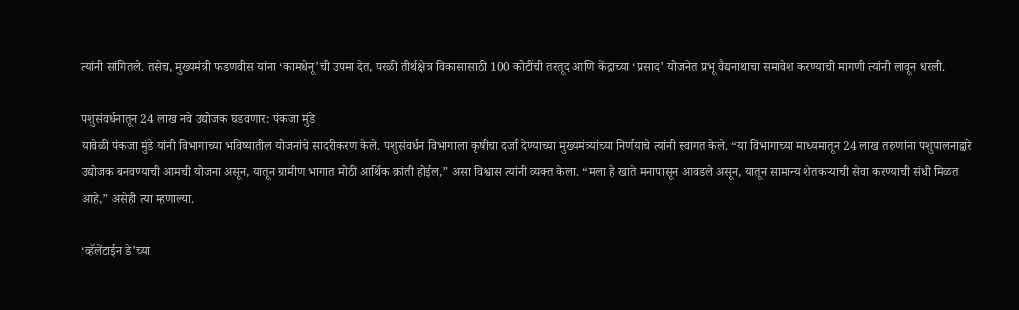त्यांनी सांगितले. तसेच, मुख्यमंत्री फडणवीस यांना ‘कामधेनू’ची उपमा देत, परळी तीर्थक्षेत्र विकासासाठी 100 कोटींची तरतूद आणि केंद्राच्या ‘प्रसाद’ योजनेत प्रभू वैद्यनाथाचा समावेश करण्याची मागणी त्यांनी लावून धरली.

पशुसंवर्धनातून 24 लाख नवे उद्योजक घडवणार: पंकजा मुंडे
यावेळी पंकजा मुंडे यांनी विभागाच्या भविष्यातील योजनांचे सादरीकरण केले. पशुसंवर्धन विभागाला कृषीचा दर्जा देण्याच्या मुख्यमंत्र्यांच्या निर्णयाचे त्यांनी स्वागत केले. “या विभागाच्या माध्यमातून 24 लाख तरुणांना पशुपालनाद्वारे उद्योजक बनवण्याची आमची योजना असून, यातून ग्रामीण भागात मोठी आर्थिक क्रांती होईल,” असा विश्वास त्यांनी व्यक्त केला. “मला हे खाते मनापासून आवडले असून, यातून सामान्य शेतकऱ्याची सेवा करण्याची संधी मिळत आहे,” असेही त्या म्हणाल्या.

‘व्हॅलेंटाईन डे’च्या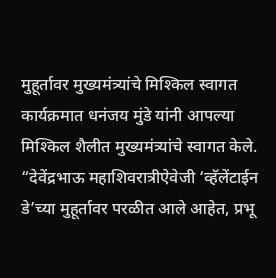मुहूर्तावर मुख्यमंत्र्यांचे मिश्किल स्वागत
कार्यक्रमात धनंजय मुंडे यांनी आपल्या मिश्किल शैलीत मुख्यमंत्र्यांचे स्वागत केले. “देवेंद्रभाऊ महाशिवरात्रीऐवेजी ‘व्हॅलेंटाईन डे’च्या मुहूर्तावर परळीत आले आहेत, प्रभू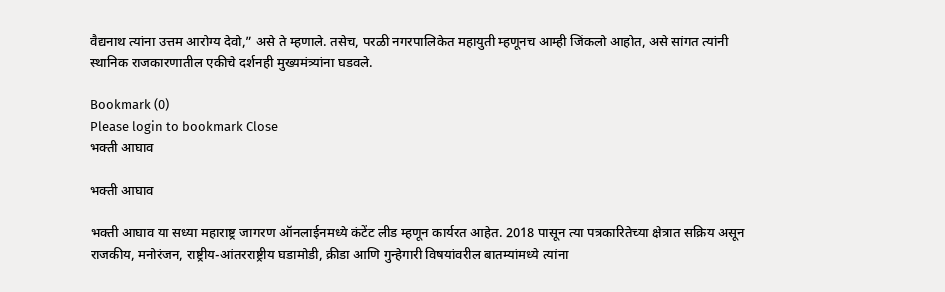वैद्यनाथ त्यांना उत्तम आरोग्य देवो,” असे ते म्हणाले. तसेच, परळी नगरपालिकेत महायुती म्हणूनच आम्ही जिंकलो आहोत, असे सांगत त्यांनी स्थानिक राजकारणातील एकीचे दर्शनही मुख्यमंत्र्यांना घडवले.

Bookmark (0)
Please login to bookmark Close
भक्ती आघाव

भक्ती आघाव

भक्ती आघाव या सध्या महाराष्ट्र जागरण ऑनलाईनमध्ये कंटेंट लीड म्हणून कार्यरत आहेत. 2018 पासून त्या पत्रकारितेच्या क्षेत्रात सक्रिय असून राजकीय, मनोरंजन, राष्ट्रीय-आंतरराष्ट्रीय घडामोडी, क्रीडा आणि गुन्हेगारी विषयांवरील बातम्यांमध्ये त्यांना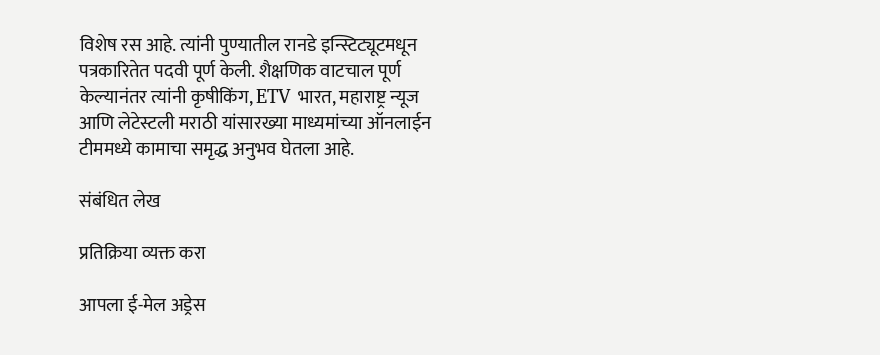विशेष रस आहे. त्यांनी पुण्यातील रानडे इन्स्टिट्यूटमधून पत्रकारितेत पदवी पूर्ण केली. शैक्षणिक वाटचाल पूर्ण केल्यानंतर त्यांनी कृषीकिंग, ETV भारत, महाराष्ट्र न्यूज आणि लेटेस्टली मराठी यांसारख्या माध्यमांच्या ऑनलाईन टीममध्ये कामाचा समृद्ध अनुभव घेतला आहे.

संबंधित लेख

प्रतिक्रिया व्यक्त करा

आपला ई-मेल अड्रेस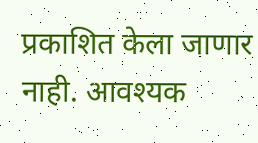प्रकाशित केला जाणार नाही. आवश्यक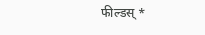फील्डस् *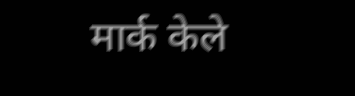मार्क केले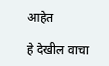आहेत

हे देखील वाचा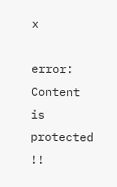x

error: Content is protected !!